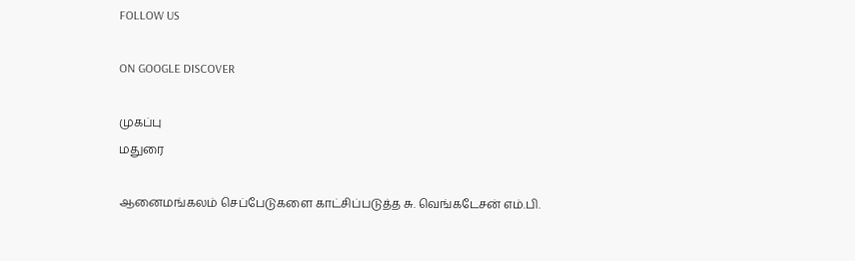FOLLOW US

ON GOOGLE DISCOVER

முகப்பு
மதுரை

ஆனைமங்கலம் செப்பேடுகளை காட்சிப்படுத்த சு. வெங்கடேசன் எம்.பி.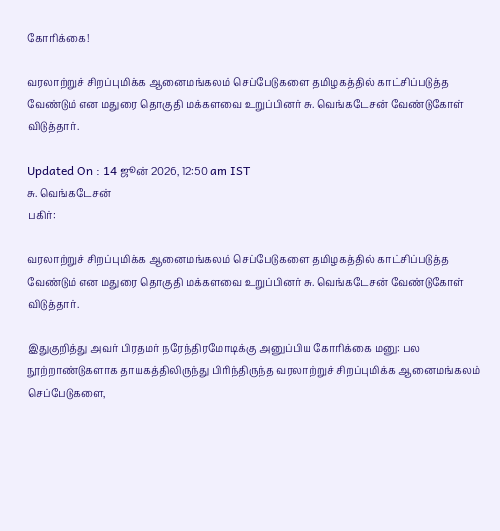கோரிக்கை!

வரலாற்றுச் சிறப்புமிக்க ஆனைமங்கலம் செப்பேடுகளை தமிழகத்தில் காட்சிப்படுத்த வேண்டும் என மதுரை தொகுதி மக்களவை உறுப்பினர் சு. வெங்கடேசன் வேண்டுகோள் விடுத்தார்.

Updated On : 14 ஜூன் 2026, 12:50 am IST
சு. வெங்கடேசன்
பகிர்:

வரலாற்றுச் சிறப்புமிக்க ஆனைமங்கலம் செப்பேடுகளை தமிழகத்தில் காட்சிப்படுத்த வேண்டும் என மதுரை தொகுதி மக்களவை உறுப்பினர் சு. வெங்கடேசன் வேண்டுகோள் விடுத்தார்.

இதுகுறித்து அவர் பிரதமர் நரேந்திரமோடிக்கு அனுப்பிய கோரிக்கை மனு: பல நூற்றாண்டுகளாக தாயகத்திலிருந்து பிரிந்திருந்த வரலாற்றுச் சிறப்புமிக்க ஆனைமங்கலம் செப்பேடுகளை,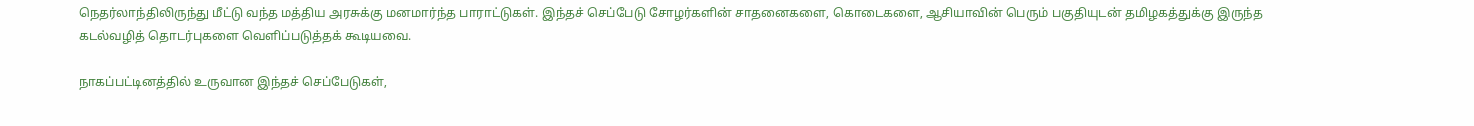நெதர்லாந்திலிருந்து மீட்டு வந்த மத்திய அரசுக்கு மனமார்ந்த பாராட்டுகள். இந்தச் செப்பேடு சோழர்களின் சாதனைகளை, கொடைகளை, ஆசியாவின் பெரும் பகுதியுடன் தமிழகத்துக்கு இருந்த கடல்வழித் தொடர்புகளை வெளிப்படுத்தக் கூடியவை.

நாகப்பட்டினத்தில் உருவான இந்தச் செப்பேடுகள்,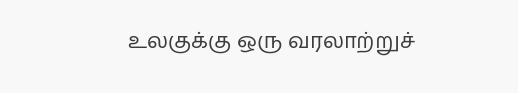உலகுக்கு ஒரு வரலாற்றுச்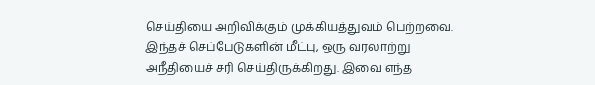செய்தியை அறிவிக்கும் முக்கியத்துவம் பெற்றவை. இந்தச் செப்பேடுகளின் மீட்பு, ஒரு வரலாற்று அநீதியைச் சரி செய்திருக்கிறது. இவை எந்த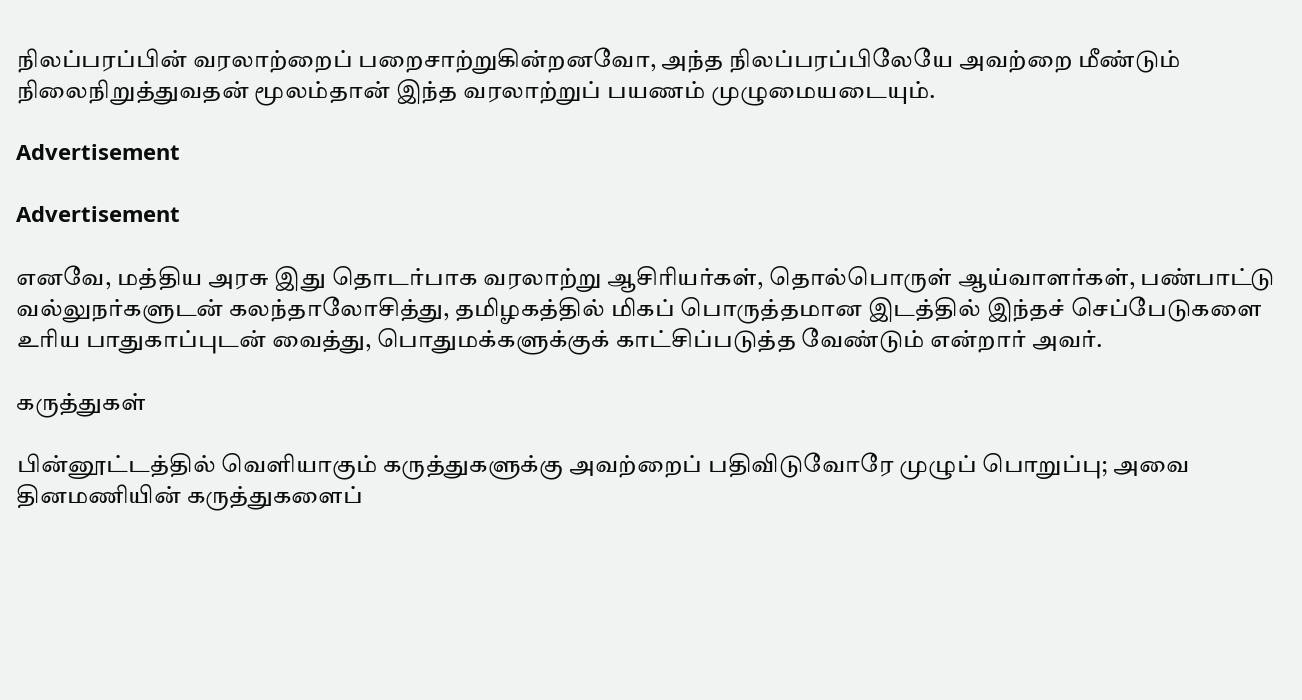நிலப்பரப்பின் வரலாற்றைப் பறைசாற்றுகின்றனவோ, அந்த நிலப்பரப்பிலேயே அவற்றை மீண்டும் நிலைநிறுத்துவதன் மூலம்தான் இந்த வரலாற்றுப் பயணம் முழுமையடையும்.

Advertisement

Advertisement

எனவே, மத்திய அரசு இது தொடர்பாக வரலாற்று ஆசிரியர்கள், தொல்பொருள் ஆய்வாளர்கள், பண்பாட்டு வல்லுநர்களுடன் கலந்தாலோசித்து, தமிழகத்தில் மிகப் பொருத்தமான இடத்தில் இந்தச் செப்பேடுகளை உரிய பாதுகாப்புடன் வைத்து, பொதுமக்களுக்குக் காட்சிப்படுத்த வேண்டும் என்றார் அவர்.

கருத்துகள்

பின்னூட்டத்தில் வெளியாகும் கருத்துகளுக்கு அவற்றைப் பதிவிடுவோரே முழுப் பொறுப்பு; அவை தினமணியின் கருத்துகளைப்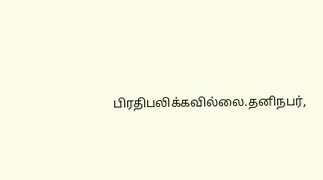பிரதிபலிக்கவில்லை.தனிநபர்,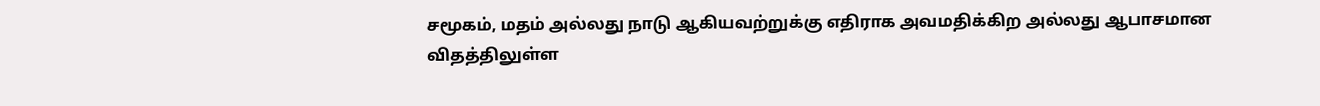சமூகம், மதம் அல்லது நாடு ஆகியவற்றுக்கு எதிராக அவமதிக்கிற அல்லது ஆபாசமான விதத்திலுள்ள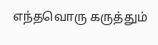எந்தவொரு கருத்தும்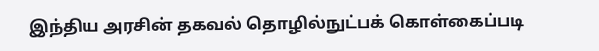இந்திய அரசின் தகவல் தொழில்நுட்பக் கொள்கைப்படி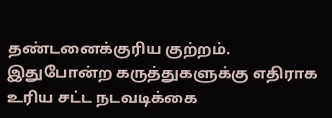தண்டனைக்குரிய குற்றம். இதுபோன்ற கருத்துகளுக்கு எதிராக உரிய சட்ட நடவடிக்கை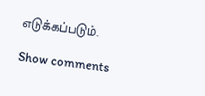எடுக்கப்படும்.

Show comments